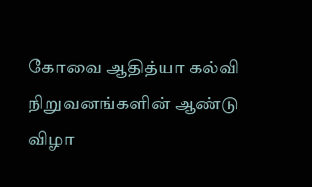கோவை ஆதித்யா கல்வி நிறுவனங்களின் ஆண்டு விழா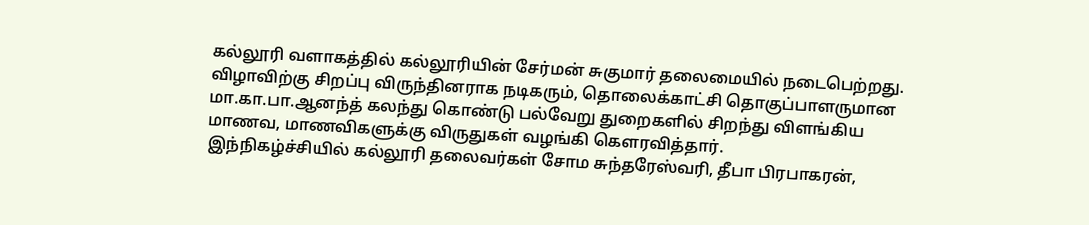கல்லூரி வளாகத்தில் கல்லூரியின் சேர்மன் சுகுமார் தலைமையில் நடைபெற்றது.
விழாவிற்கு சிறப்பு விருந்தினராக நடிகரும், தொலைக்காட்சி தொகுப்பாளருமான மா.கா.பா.ஆனந்த் கலந்து கொண்டு பல்வேறு துறைகளில் சிறந்து விளங்கிய மாணவ, மாணவிகளுக்கு விருதுகள் வழங்கி கௌரவித்தார்.
இந்நிகழ்ச்சியில் கல்லூரி தலைவர்கள் சோம சுந்தரேஸ்வரி, தீபா பிரபாகரன்,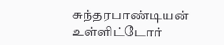சுந்தரபாண்டியன் உள்ளிட்டோர்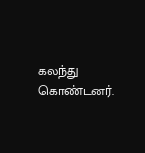கலந்து கொண்டனர்.